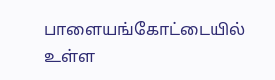பாளையங்கோட்டையில் உள்ள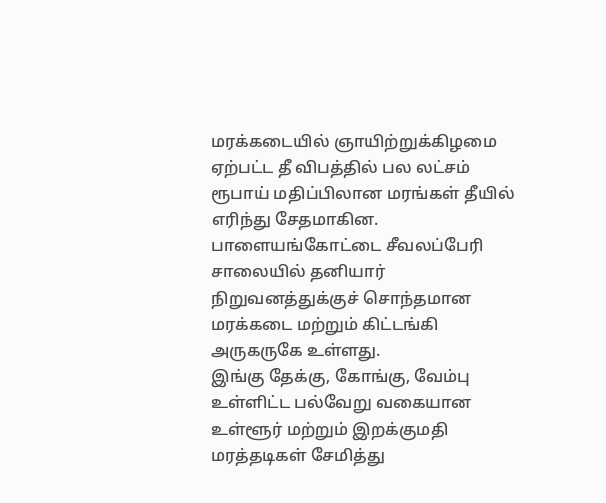மரக்கடையில் ஞாயிற்றுக்கிழமை ஏற்பட்ட தீ விபத்தில் பல லட்சம் ரூபாய் மதிப்பிலான மரங்கள் தீயில் எரிந்து சேதமாகின.
பாளையங்கோட்டை சீவலப்பேரி சாலையில் தனியார் நிறுவனத்துக்குச் சொந்தமான மரக்கடை மற்றும் கிட்டங்கி அருகருகே உள்ளது.
இங்கு தேக்கு, கோங்கு, வேம்பு உள்ளிட்ட பல்வேறு வகையான உள்ளூர் மற்றும் இறக்குமதி மரத்தடிகள் சேமித்து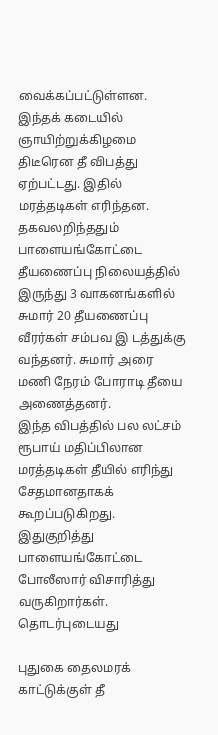வைக்கப்பட்டுள்ளன. இந்தக் கடையில் ஞாயிற்றுக்கிழமை திடீரென தீ விபத்து ஏற்பட்டது. இதில் மரத்தடிகள் எரிந்தன.
தகவலறிந்ததும் பாளையங்கோட்டை தீயணைப்பு நிலையத்தில் இருந்து 3 வாகனங்களில் சுமார் 20 தீயணைப்பு வீரர்கள் சம்பவ இ டத்துக்கு வந்தனர். சுமார் அரை மணி நேரம் போராடி தீயை அணைத்தனர்.
இந்த விபத்தில் பல லட்சம் ரூபாய் மதிப்பிலான மரத்தடிகள் தீயில் எரிந்து சேதமானதாகக் கூறப்படுகிறது. இதுகுறித்து பாளையங்கோட்டை போலீஸார் விசாரித்து வருகிறார்கள்.
தொடர்புடையது

புதுகை தைலமரக் காட்டுக்குள் தீ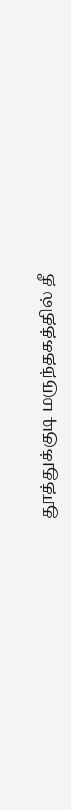தூத்துக்குடி மருந்தகத்தில் தீ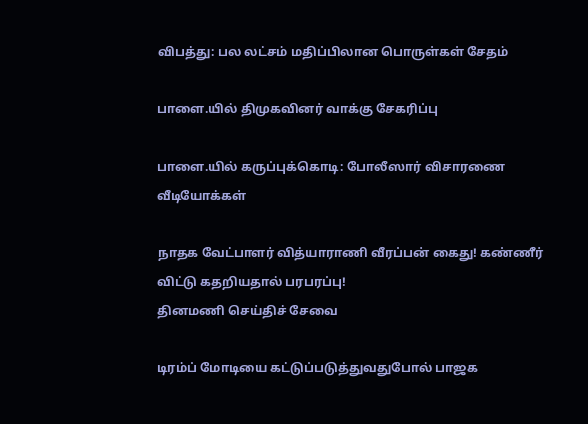விபத்து: பல லட்சம் மதிப்பிலான பொருள்கள் சேதம்

பாளை.யில் திமுகவினர் வாக்கு சேகரிப்பு

பாளை.யில் கருப்புக்கொடி: போலீஸார் விசாரணை
வீடியோக்கள்

நாதக வேட்பாளர் வித்யாராணி வீரப்பன் கைது! கண்ணீர் விட்டு கதறியதால் பரபரப்பு!
தினமணி செய்திச் சேவை

டிரம்ப் மோடியை கட்டுப்படுத்துவதுபோல் பாஜக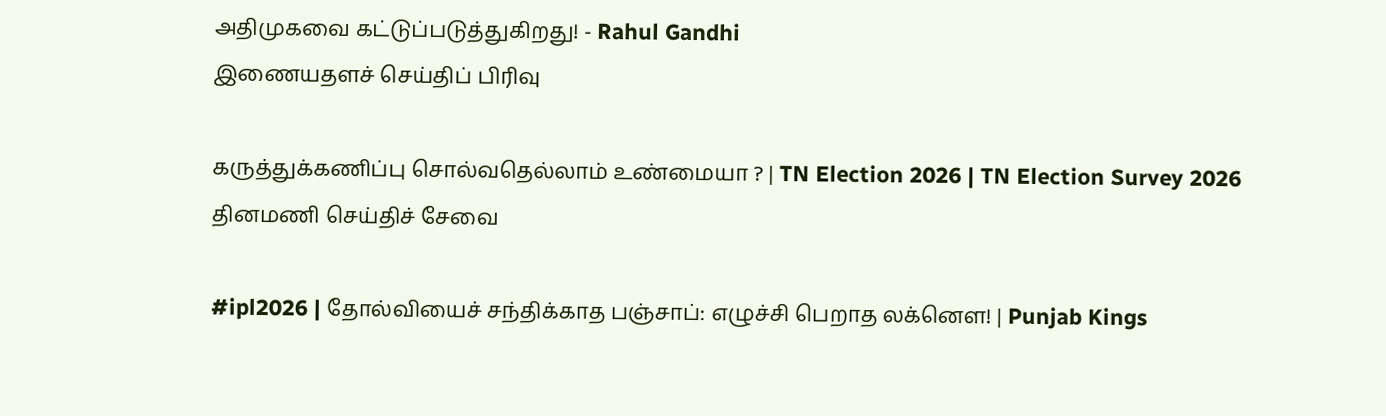அதிமுகவை கட்டுப்படுத்துகிறது! - Rahul Gandhi
இணையதளச் செய்திப் பிரிவு

கருத்துக்கணிப்பு சொல்வதெல்லாம் உண்மையா ? | TN Election 2026 | TN Election Survey 2026
தினமணி செய்திச் சேவை

#ipl2026 | தோல்வியைச் சந்திக்காத பஞ்சாப்: எழுச்சி பெறாத லக்னௌ! | Punjab Kings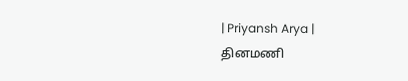| Priyansh Arya |
தினமணி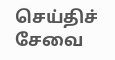செய்திச் சேவை